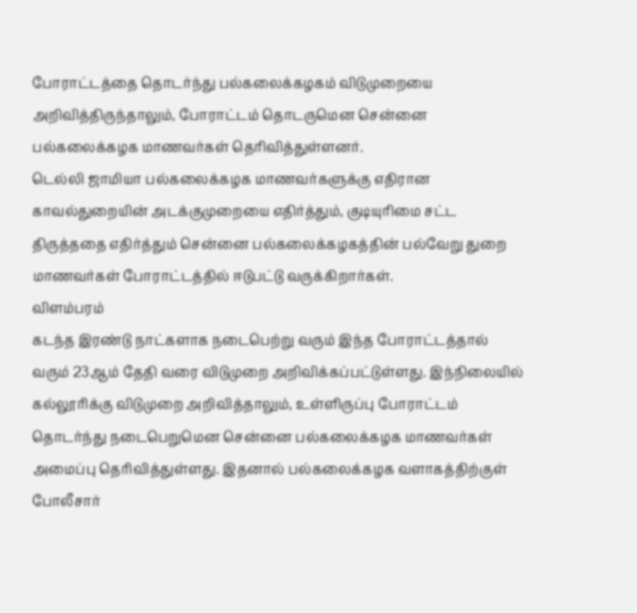போராட்டத்தை தொடர்ந்து பல்கலைக்கழகம் விடுமுறையை அறிவித்திருந்தாலும், போராட்டம் தொடருமென சென்னை பல்கலைக்கழக மாணவர்கள் தெரிவித்துள்ளனர்.
டெல்லி ஜாமியா பல்கலைக்கழக மாணவர்களுக்கு எதிரான காவல்துறையின் அடக்குமுறையை எதிர்த்தும், குடியுரிமை சட்ட திருத்ததை எதிர்த்தும் சென்னை பல்கலைக்கழகத்தின் பல்வேறு துறை மாணவர்கள் போராட்டத்தில் ஈடுபட்டு வருக்கிறார்கள்.
விளம்பரம்
கடந்த இரண்டு நாட்களாக நடைபெற்று வரும் இந்த போராட்டத்தால் வரும் 23ஆம் தேதி வரை விடுமுறை அறிவிக்கப்பட்டுள்ளது. இந்நிலையில் கல்லூரிக்கு விடுமுறை அறிவித்தாலும், உள்ளிருப்பு போராட்டம் தொடர்ந்து நடைபெறுமென சென்னை பல்கலைக்கழக மாணவர்கள் அமைப்பு தெரிவித்துள்ளது. இதனால் பல்கலைக்கழக வளாகத்திற்குள் போலீசார்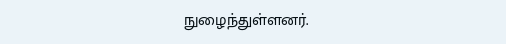நுழைந்துள்ளனர்.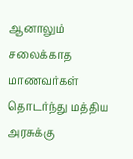ஆனாலும் சலைக்காத மாணவர்கள் தொடர்ந்து மத்திய அரசுக்கு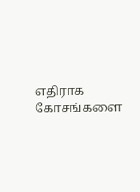எதிராக கோசங்களை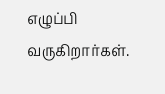எழுப்பி வருகிறார்கள்.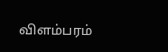விளம்பரம்